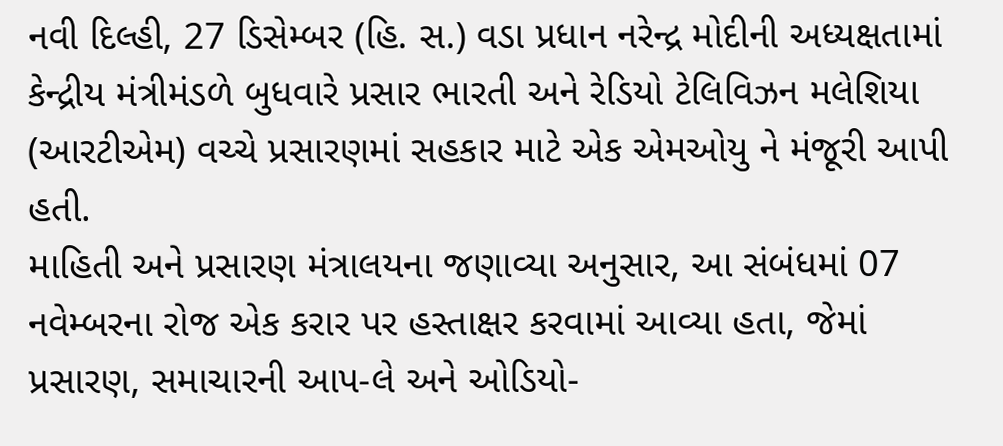નવી દિલ્હી, 27 ડિસેમ્બર (હિ. સ.) વડા પ્રધાન નરેન્દ્ર મોદીની અધ્યક્ષતામાં કેન્દ્રીય મંત્રીમંડળે બુધવારે પ્રસાર ભારતી અને રેડિયો ટેલિવિઝન મલેશિયા (આરટીએમ) વચ્ચે પ્રસારણમાં સહકાર માટે એક એમઓયુ ને મંજૂરી આપી હતી.
માહિતી અને પ્રસારણ મંત્રાલયના જણાવ્યા અનુસાર, આ સંબંધમાં 07 નવેમ્બરના રોજ એક કરાર પર હસ્તાક્ષર કરવામાં આવ્યા હતા, જેમાં પ્રસારણ, સમાચારની આપ-લે અને ઓડિયો-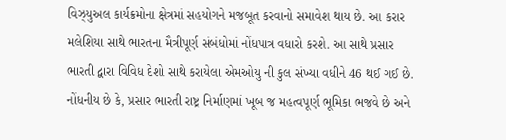વિઝ્યુઅલ કાર્યક્રમોના ક્ષેત્રમાં સહયોગને મજબૂત કરવાનો સમાવેશ થાય છે. આ કરાર મલેશિયા સાથે ભારતના મૈત્રીપૂર્ણ સંબંધોમાં નોંધપાત્ર વધારો કરશે. આ સાથે પ્રસાર ભારતી દ્વારા વિવિધ દેશો સાથે કરાયેલા એમઓયુ ની કુલ સંખ્યા વધીને 46 થઈ ગઈ છે.
નોંધનીય છે કે, પ્રસાર ભારતી રાષ્ટ્ર નિર્માણમાં ખૂબ જ મહત્વપૂર્ણ ભૂમિકા ભજવે છે અને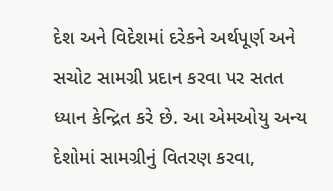દેશ અને વિદેશમાં દરેકને અર્થપૂર્ણ અને સચોટ સામગ્રી પ્રદાન કરવા પર સતત ધ્યાન કેન્દ્રિત કરે છે. આ એમઓયુ અન્ય દેશોમાં સામગ્રીનું વિતરણ કરવા,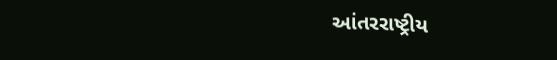આંતરરાષ્ટ્રીય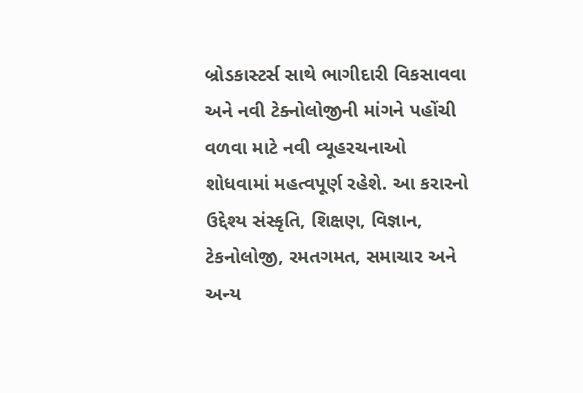બ્રોડકાસ્ટર્સ સાથે ભાગીદારી વિકસાવવા અને નવી ટેક્નોલોજીની માંગને પહોંચી વળવા માટે નવી વ્યૂહરચનાઓ શોધવામાં મહત્વપૂર્ણ રહેશે. આ કરારનો ઉદ્દેશ્ય સંસ્કૃતિ, શિક્ષણ, વિજ્ઞાન, ટેકનોલોજી, રમતગમત, સમાચાર અને અન્ય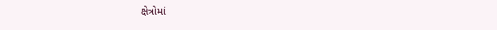ક્ષેત્રોમાં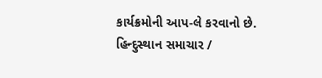કાર્યક્રમોની આપ-લે કરવાનો છે.
હિન્દુસ્થાન સમાચાર /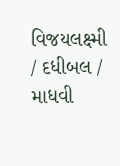વિજયલક્ષ્મી / દધીબલ / માધવી